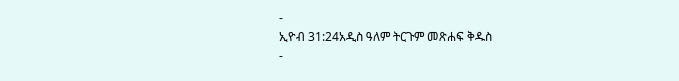-
ኢዮብ 31:24አዲስ ዓለም ትርጉም መጽሐፍ ቅዱስ
-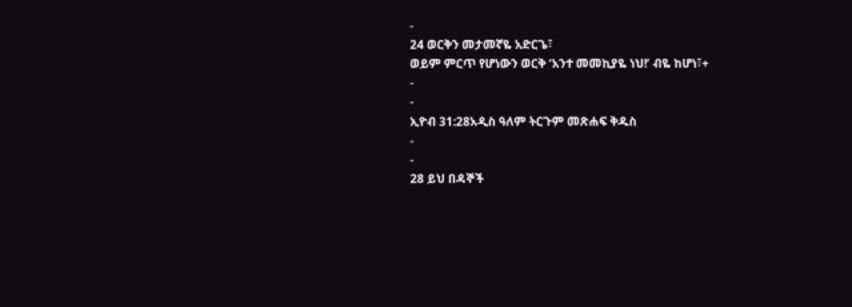-
24 ወርቅን መታመኛዬ አድርጌ፣
ወይም ምርጥ የሆነውን ወርቅ ‘አንተ መመኪያዬ ነህ!’ ብዬ ከሆነ፣+
-
-
ኢዮብ 31:28አዲስ ዓለም ትርጉም መጽሐፍ ቅዱስ
-
-
28 ይህ በዳኞች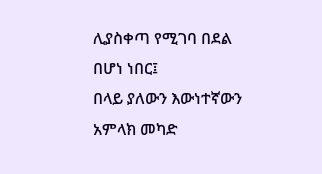ሊያስቀጣ የሚገባ በደል በሆነ ነበር፤
በላይ ያለውን እውነተኛውን አምላክ መካድ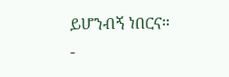ይሆንብኝ ነበርና።
-